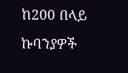ከ200 በላይ ኩባንያዎች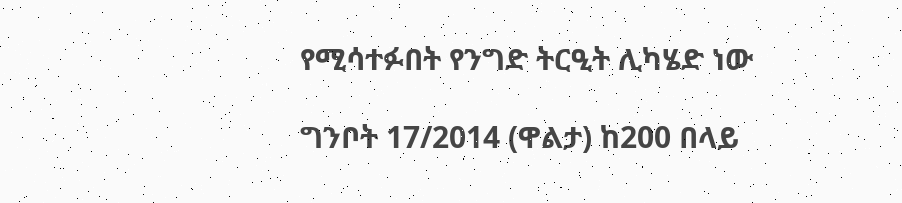የሚሳተፉበት የንግድ ትርዒት ሊካሄድ ነው

ግንቦት 17/2014 (ዋልታ) ከ200 በላይ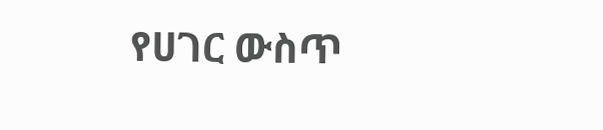የሀገር ውስጥ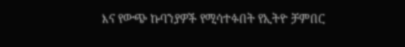እና የውጭ ኩባንያዎች የሚሳተፉበት የኢትዮ ቻምበር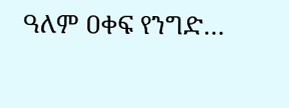ዓለም ዐቀፍ የንግድ…